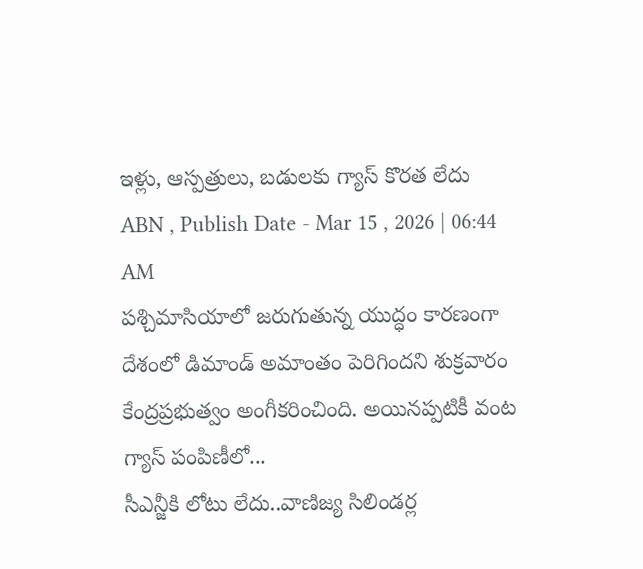ఇళ్లు, ఆస్పత్రులు, బడులకు గ్యాస్ కొరత లేదు
ABN , Publish Date - Mar 15 , 2026 | 06:44 AM
పశ్చిమాసియాలో జరుగుతున్న యుద్ధం కారణంగా దేశంలో డిమాండ్ అమాంతం పెరిగిందని శుక్రవారం కేంద్రప్రభుత్వం అంగీకరించింది. అయినప్పటికీ వంట గ్యాస్ పంపిణీలో...
సీఎన్జీకి లోటు లేదు..వాణిజ్య సిలిండర్ల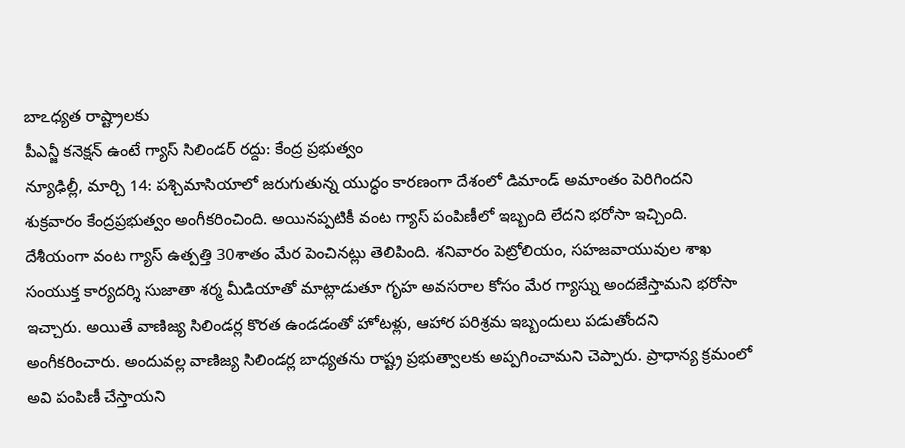బాఽధ్యత రాష్ట్రాలకు
పీఎన్జీ కనెక్షన్ ఉంటే గ్యాస్ సిలిండర్ రద్దు: కేంద్ర ప్రభుత్వం
న్యూఢిల్లీ, మార్చి 14: పశ్చిమాసియాలో జరుగుతున్న యుద్ధం కారణంగా దేశంలో డిమాండ్ అమాంతం పెరిగిందని శుక్రవారం కేంద్రప్రభుత్వం అంగీకరించింది. అయినప్పటికీ వంట గ్యాస్ పంపిణీలో ఇబ్బంది లేదని భరోసా ఇచ్చింది. దేశీయంగా వంట గ్యాస్ ఉత్పత్తి 30శాతం మేర పెంచినట్లు తెలిపింది. శనివారం పెట్రోలియం, సహజవాయువుల శాఖ సంయుక్త కార్యదర్శి సుజాతా శర్మ మీడియాతో మాట్లాడుతూ గృహ అవసరాల కోసం మేర గ్యాస్ను అందజేస్తామని భరోసా ఇచ్చారు. అయితే వాణిజ్య సిలిండర్ల కొరత ఉండడంతో హోటళ్లు, ఆహార పరిశ్రమ ఇబ్బందులు పడుతోందని అంగీకరించారు. అందువల్ల వాణిజ్య సిలిండర్ల బాధ్యతను రాష్ట్ర ప్రభుత్వాలకు అప్పగించామని చెప్పారు. ప్రాధాన్య క్రమంలో అవి పంపిణీ చేస్తాయని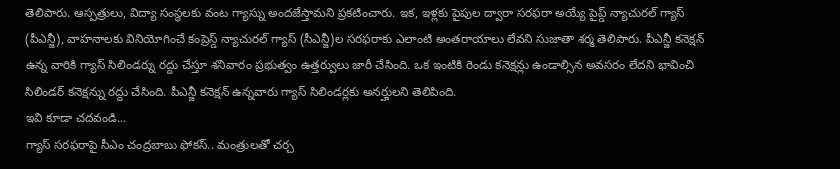తెలిపారు. ఆస్పత్రులు, విద్యా సంస్థలకు వంట గ్యాస్ను అందజేస్తామని ప్రకటించారు. ఇక, ఇళ్లకు పైపుల ద్వారా సరఫరా అయ్యే పైప్డ్ న్యాచురల్ గ్యాస్ (పీఎన్జీ), వాహనాలకు వినియోగించే కంప్రెస్డ్ న్యాచురల్ గ్యాస్ (సీఎన్జీ)ల సరఫరాకు ఎలాంటి అంతరాయాలు లేవని సుజాతా శర్మ తెలిపారు. పీఎన్జీ కనెక్షన్ ఉన్న వారికి గ్యాస్ సిలిండర్ను రద్దు చేస్తూ శనివారం ప్రభుత్వం ఉత్తర్వులు జారీ చేసింది. ఒక ఇంటికి రెండు కనెక్షన్లు ఉండాల్సిన అవసరం లేదని భావించి సిలిండర్ కనెక్షన్ను రద్దు చేసింది. పీఎన్జీ కనెక్షన్ ఉన్నవారు గ్యాస్ సిలిండర్లకు అనర్హులని తెలిపింది.
ఇవి కూడా చదవండి...
గ్యాస్ సరఫరాపై సీఎం చంద్రబాబు ఫోకస్.. మంత్రులతో చర్చ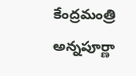కేంద్రమంత్రి అన్నపూర్ణా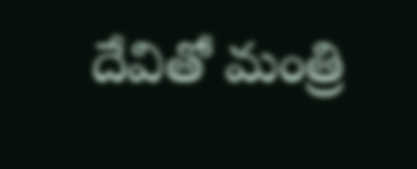దేవితో మంత్రి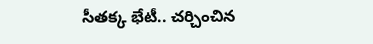సీతక్క భేటీ.. చర్చించిన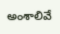అంశాలివే